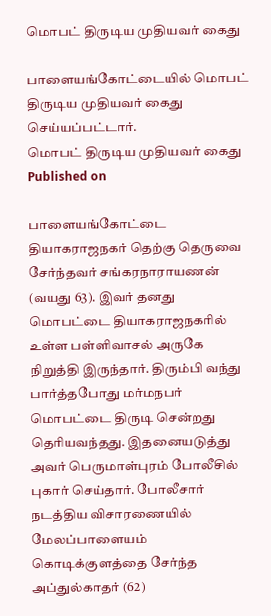மொபட் திருடிய முதியவர் கைது

பாளையங்கோட்டையில் மொபட் திருடிய முதியவர் கைது செய்யப்பட்டார்.
மொபட் திருடிய முதியவர் கைது
Published on

பாளையங்கோட்டை தியாகராஜநகர் தெற்கு தெருவை சேர்ந்தவர் சங்கரநாராயணன் (வயது 63). இவர் தனது மொபட்டை தியாகராஜநகரில் உள்ள பள்ளிவாசல் அருகே நிறுத்தி இருந்தார். திரும்பி வந்து பார்த்தபோது மர்மநபர் மொபட்டை திருடி சென்றது தெரியவந்தது. இதனையடுத்து அவர் பெருமாள்புரம் போலீசில் புகார் செய்தார். போலீசார் நடத்திய விசாரணையில் மேலப்பாளையம் கொடிக்குளத்தை சேர்ந்த அப்துல்காதர் (62)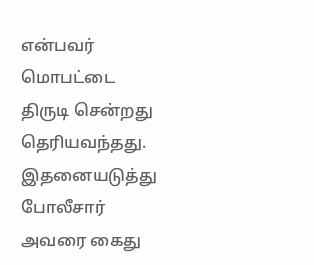என்பவர் மொபட்டை திருடி சென்றது தெரியவந்தது. இதனையடுத்து போலீசார் அவரை கைது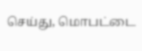செய்து, மொபட்டை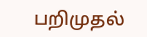பறிமுதல்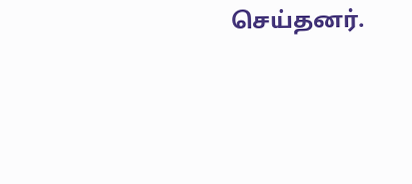செய்தனர்.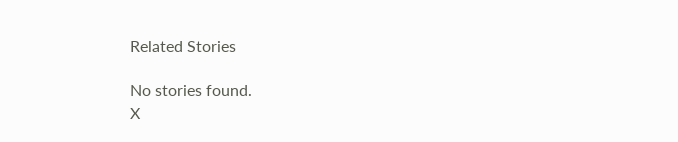Related Stories

No stories found.
X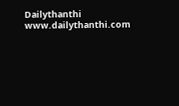Dailythanthi
www.dailythanthi.com